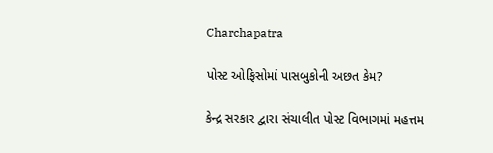Charchapatra

પોસ્ટ ઓફિસોમાં પાસબુકોની અછત કેમ?

કેન્દ્ર સરકાર દ્વારા સંચાલીત પોસ્ટ વિભાગમાં મહત્તમ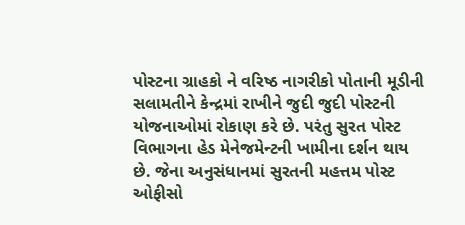પોસ્ટના ગ્રાહકો ને વરિષ્ઠ નાગરીકો પોતાની મૂડીની સલામતીને કેન્દ્રમાં રાખીને જુદી જુદી પોસ્ટની યોજનાઓમાં રોકાણ કરે છે. પરંતુ સુરત પોસ્ટ વિભાગના હેડ મેનેજમેન્ટની ખામીના દર્શન થાય છે. જેના અનુસંધાનમાં સુરતની મહત્તમ પોસ્ટ ઓફીસો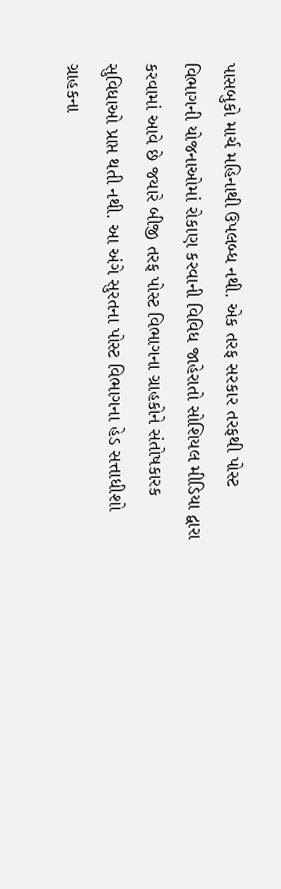પાસબુકો માર્ચ મહિનાથી ઉપલબ્ધ નથી. એક તરફ સરકાર તરફથી પોસ્ટ વિભાગની યોજનાઓમાં રોકાણ કરવાની વિવિધ જાહેરાતો સોશિયલ મીડિયા દ્વારા કરવામાં આવે છે જયારે બીજી તરફ પોસ્ટ વિભાગના ગ્રાહકોને સંતોષકારક સુવિધાઓ પ્રાપ્ત થતી નથી. આ અંગે સુરતના પોસ્ટ વિભાગના હેડ સત્તાધીશો ગ્રાહકના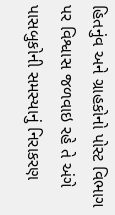હિતનુંવ અને ગ્રાહકોનો પોસ્ટ વિભાગ પર વિશ્વાસ જળવાઇ રહે તે અંગે પાસબુકોની સમસ્યાનું નિરાકરણ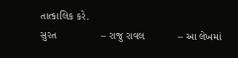તાત્કાલિક કરે.
સુરત               – રાજુ રાવલ           – આ લેખમાં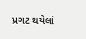પ્રગટ થયેલાં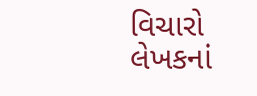વિચારો લેખકનાં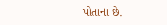પોતાના છે.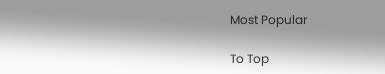Most Popular

To Top